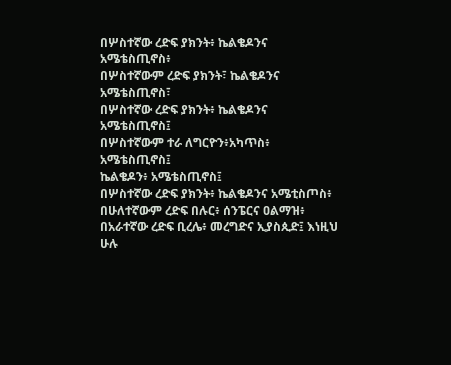በሦስተኛው ረድፍ ያክንት፥ ኬልቄዶንና አሜቴስጢኖስ፥
በሦስተኛውም ረድፍ ያክንት፣ ኬልቄዶንና አሜቴስጢኖስ፣
በሦስተኛው ረድፍ ያክንት፥ ኬልቄዶንና አሜቴስጢኖስ፤
በሦስተኛውም ተራ ለግርዮን፥አካጥስ፥ አሜቴስጢኖስ፤
ኬልቄዶን፥ አሜቴስጢኖስ፤
በሦስተኛው ረድፍ ያክንት፥ ኬልቄዶንና አሜቲስጦስ፥
በሁለተኛውም ረድፍ በሉር፥ ሰንፔርና ዐልማዝ፥
በአራተኛው ረድፍ ቢረሌ፥ መረግድና ኢያስጲድ፤ እነዚህ ሁሉ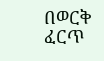በወርቅ ፈርጥ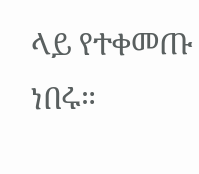ላይ የተቀመጡ ነበሩ።